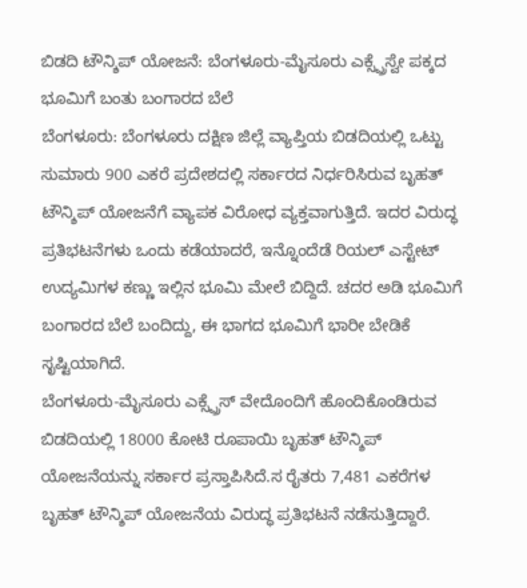ಬಿಡದಿ ಟೌನ್ಶಿಪ್ ಯೋಜನೆ: ಬೆಂಗಳೂರು-ಮೈಸೂರು ಎಕ್ಸ್ಪ್ರೆಸ್ವೇ ಪಕ್ಕದ ಭೂಮಿಗೆ ಬಂತು ಬಂಗಾರದ ಬೆಲೆ
ಬೆಂಗಳೂರು: ಬೆಂಗಳೂರು ದಕ್ಷಿಣ ಜಿಲ್ಲೆ ವ್ಯಾಪ್ತಿಯ ಬಿಡದಿಯಲ್ಲಿ ಒಟ್ಟು ಸುಮಾರು 900 ಎಕರೆ ಪ್ರದೇಶದಲ್ಲಿ ಸರ್ಕಾರದ ನಿರ್ಧರಿಸಿರುವ ಬೃಹತ್ ಟೌನ್ಶಿಪ್ ಯೋಜನೆಗೆ ವ್ಯಾಪಕ ವಿರೋಧ ವ್ಯಕ್ತವಾಗುತ್ತಿದೆ. ಇದರ ವಿರುದ್ಧ ಪ್ರತಿಭಟನೆಗಳು ಒಂದು ಕಡೆಯಾದರೆ, ಇನ್ನೊಂದೆಡೆ ರಿಯಲ್ ಎಸ್ಟೇಟ್ ಉದ್ಯಮಿಗಳ ಕಣ್ಣು ಇಲ್ಲಿನ ಭೂಮಿ ಮೇಲೆ ಬಿದ್ದಿದೆ. ಚದರ ಅಡಿ ಭೂಮಿಗೆ ಬಂಗಾರದ ಬೆಲೆ ಬಂದಿದ್ದು, ಈ ಭಾಗದ ಭೂಮಿಗೆ ಭಾರೀ ಬೇಡಿಕೆ ಸೃಷ್ಟಿಯಾಗಿದೆ.
ಬೆಂಗಳೂರು-ಮೈಸೂರು ಎಕ್ಸ್ಪ್ರೆಸ್ ವೇದೊಂದಿಗೆ ಹೊಂದಿಕೊಂಡಿರುವ ಬಿಡದಿಯಲ್ಲಿ 18000 ಕೋಟಿ ರೂಪಾಯಿ ಬೃಹತ್ ಟೌನ್ಶಿಪ್ ಯೋಜನೆಯನ್ನು ಸರ್ಕಾರ ಪ್ರಸ್ತಾಪಿಸಿದೆ.ಸ ರೈತರು 7,481 ಎಕರೆಗಳ ಬೃಹತ್ ಟೌನ್ಶಿಪ್ ಯೋಜನೆಯ ವಿರುದ್ಧ ಪ್ರತಿಭಟನೆ ನಡೆಸುತ್ತಿದ್ದಾರೆ.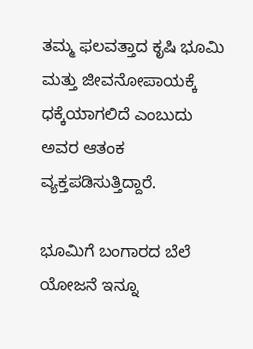ತಮ್ಮ ಫಲವತ್ತಾದ ಕೃಷಿ ಭೂಮಿ ಮತ್ತು ಜೀವನೋಪಾಯಕ್ಕೆ ಧಕ್ಕೆಯಾಗಲಿದೆ ಎಂಬುದು ಅವರ ಆತಂಕ ವ್ಯಕ್ತಪಡಿಸುತ್ತಿದ್ದಾರೆ.

ಭೂಮಿಗೆ ಬಂಗಾರದ ಬೆಲೆ
ಯೋಜನೆ ಇನ್ನೂ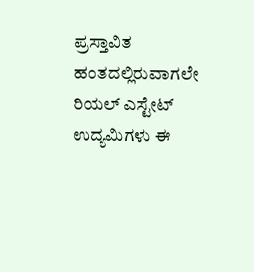ಪ್ರಸ್ತಾವಿತ ಹಂತದಲ್ಲಿರುವಾಗಲೇ ರಿಯಲ್ ಎಸ್ಟೇಟ್ ಉದ್ಯಮಿಗಳು ಈ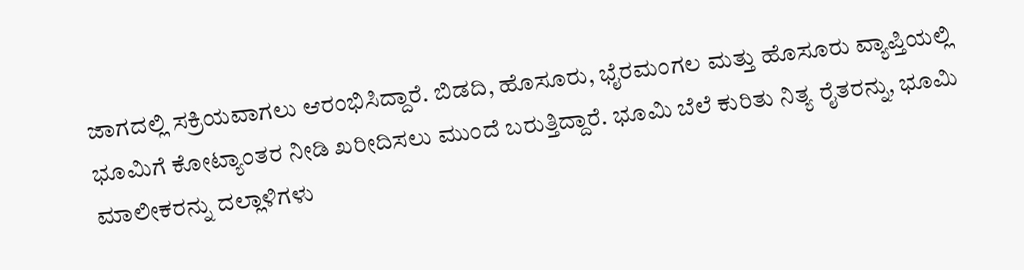ಜಾಗದಲ್ಲಿ ಸಕ್ರಿಯವಾಗಲು ಆರಂಭಿಸಿದ್ದಾರೆ. ಬಿಡದಿ, ಹೊಸೂರು, ಭೈರಮಂಗಲ ಮತ್ತು ಹೊಸೂರು ವ್ಯಾಪ್ತಿಯಲ್ಲಿ ಭೂಮಿಗೆ ಕೋಟ್ಯಾಂತರ ನೀಡಿ ಖರೀದಿಸಲು ಮುಂದೆ ಬರುತ್ತಿದ್ದಾರೆ. ಭೂಮಿ ಬೆಲೆ ಕುರಿತು ನಿತ್ಯ ರೈತರನ್ನು, ಭೂಮಿ ಮಾಲೀಕರನ್ನು ದಲ್ಲಾಳಿಗಳು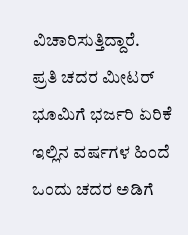ವಿಚಾರಿಸುತ್ತಿದ್ದಾರೆ.
ಪ್ರತಿ ಚದರ ಮೀಟರ್ ಭೂಮಿಗೆ ಭರ್ಜರಿ ಏರಿಕೆ
ಇಲ್ಲಿನ ವರ್ಷಗಳ ಹಿಂದೆ ಒಂದು ಚದರ ಅಡಿಗೆ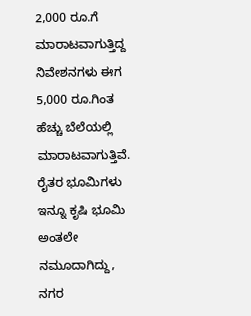2,000 ರೂ.ಗೆ ಮಾರಾಟವಾಗುತ್ತಿದ್ದ ನಿವೇಶನಗಳು ಈಗ 5,000 ರೂ.ಗಿಂತ ಹೆಚ್ಚು ಬೆಲೆಯಲ್ಲಿ ಮಾರಾಟವಾಗುತ್ತಿವೆ. ರೈತರ ಭೂಮಿಗಳು ಇನ್ನೂ ಕೃಷಿ ಭೂಮಿ ಅಂತಲೇ ನಮೂದಾಗಿದ್ದು, ನಗರ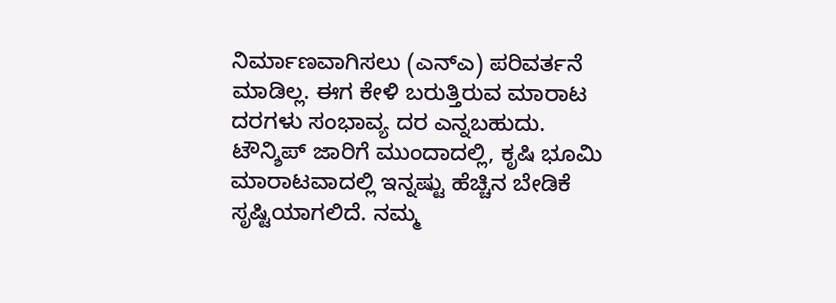ನಿರ್ಮಾಣವಾಗಿಸಲು (ಎನ್ಎ) ಪರಿವರ್ತನೆ ಮಾಡಿಲ್ಲ. ಈಗ ಕೇಳಿ ಬರುತ್ತಿರುವ ಮಾರಾಟ ದರಗಳು ಸಂಭಾವ್ಯ ದರ ಎನ್ನಬಹುದು. ಟೌನ್ಶಿಪ್ ಜಾರಿಗೆ ಮುಂದಾದಲ್ಲಿ, ಕೃಷಿ ಭೂಮಿ ಮಾರಾಟವಾದಲ್ಲಿ ಇನ್ನಷ್ಟು ಹೆಚ್ಚಿನ ಬೇಡಿಕೆ ಸೃಷ್ಟಿಯಾಗಲಿದೆ. ನಮ್ಮ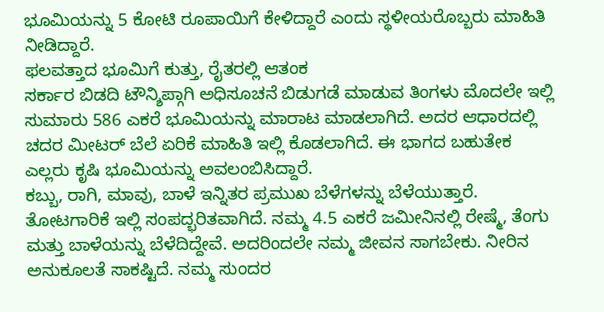ಭೂಮಿಯನ್ನು 5 ಕೋಟಿ ರೂಪಾಯಿಗೆ ಕೇಳಿದ್ದಾರೆ ಎಂದು ಸ್ಥಳೀಯರೊಬ್ಬರು ಮಾಹಿತಿ ನೀಡಿದ್ದಾರೆ.
ಫಲವತ್ತಾದ ಭೂಮಿಗೆ ಕುತ್ತು, ರೈತರಲ್ಲಿ ಆತಂಕ
ಸರ್ಕಾರ ಬಿಡದಿ ಟೌನ್ಶಿಪ್ಗಾಗಿ ಅಧಿಸೂಚನೆ ಬಿಡುಗಡೆ ಮಾಡುವ ತಿಂಗಳು ಮೊದಲೇ ಇಲ್ಲಿ ಸುಮಾರು 586 ಎಕರೆ ಭೂಮಿಯನ್ನು ಮಾರಾಟ ಮಾಡಲಾಗಿದೆ. ಅದರ ಆಧಾರದಲ್ಲಿ ಚದರ ಮೀಟರ್ ಬೆಲೆ ಏರಿಕೆ ಮಾಹಿತಿ ಇಲ್ಲಿ ಕೊಡಲಾಗಿದೆ. ಈ ಭಾಗದ ಬಹುತೇಕ ಎಲ್ಲರು ಕೃಷಿ ಭೂಮಿಯನ್ನು ಅವಲಂಬಿಸಿದ್ದಾರೆ.
ಕಬ್ಬು, ರಾಗಿ, ಮಾವು, ಬಾಳೆ ಇನ್ನಿತರ ಪ್ರಮುಖ ಬೆಳೆಗಳನ್ನು ಬೆಳೆಯುತ್ತಾರೆ. ತೋಟಗಾರಿಕೆ ಇಲ್ಲಿ ಸಂಪದ್ಭರಿತವಾಗಿದೆ. ನಮ್ಮ 4.5 ಎಕರೆ ಜಮೀನಿನಲ್ಲಿ ರೇಷ್ಮೆ, ತೆಂಗು ಮತ್ತು ಬಾಳೆಯನ್ನು ಬೆಳೆದಿದ್ದೇವೆ. ಅದರಿಂದಲೇ ನಮ್ಮ ಜೀವನ ಸಾಗಬೇಕು. ನೀರಿನ ಅನುಕೂಲತೆ ಸಾಕಷ್ಟಿದೆ. ನಮ್ಮ ಸುಂದರ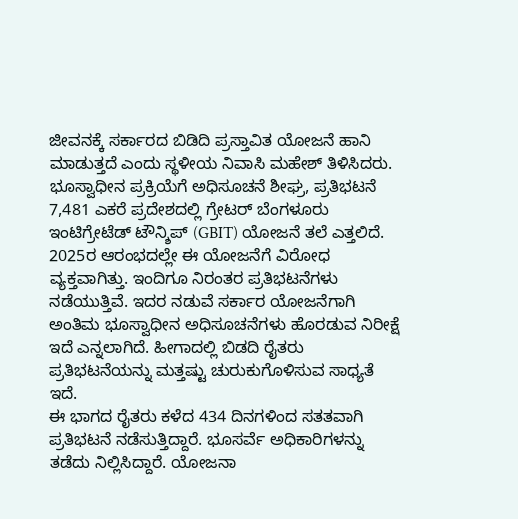ಜೀವನಕ್ಕೆ ಸರ್ಕಾರದ ಬಿಡಿದಿ ಪ್ರಸ್ತಾವಿತ ಯೋಜನೆ ಹಾನಿ ಮಾಡುತ್ತದೆ ಎಂದು ಸ್ಥಳೀಯ ನಿವಾಸಿ ಮಹೇಶ್ ತಿಳಿಸಿದರು.
ಭೂಸ್ವಾಧೀನ ಪ್ರಕ್ರಿಯೆಗೆ ಅಧಿಸೂಚನೆ ಶೀಘ್ರ, ಪ್ರತಿಭಟನೆ
7,481 ಎಕರೆ ಪ್ರದೇಶದಲ್ಲಿ ಗ್ರೇಟರ್ ಬೆಂಗಳೂರು ಇಂಟಿಗ್ರೇಟೆಡ್ ಟೌನ್ಶಿಪ್ (GBIT) ಯೋಜನೆ ತಲೆ ಎತ್ತಲಿದೆ. 2025ರ ಆರಂಭದಲ್ಲೇ ಈ ಯೋಜನೆಗೆ ವಿರೋಧ ವ್ಯಕ್ತವಾಗಿತ್ತು. ಇಂದಿಗೂ ನಿರಂತರ ಪ್ರತಿಭಟನೆಗಳು ನಡೆಯುತ್ತಿವೆ. ಇದರ ನಡುವೆ ಸರ್ಕಾರ ಯೋಜನೆಗಾಗಿ ಅಂತಿಮ ಭೂಸ್ವಾಧೀನ ಅಧಿಸೂಚನೆಗಳು ಹೊರಡುವ ನಿರೀಕ್ಷೆ ಇದೆ ಎನ್ನಲಾಗಿದೆ. ಹೀಗಾದಲ್ಲಿ ಬಿಡದಿ ರೈತರು ಪ್ರತಿಭಟನೆಯನ್ನು ಮತ್ತಷ್ಟು ಚುರುಕುಗೊಳಿಸುವ ಸಾಧ್ಯತೆ ಇದೆ.
ಈ ಭಾಗದ ರೈತರು ಕಳೆದ 434 ದಿನಗಳಿಂದ ಸತತವಾಗಿ ಪ್ರತಿಭಟನೆ ನಡೆಸುತ್ತಿದ್ದಾರೆ. ಭೂಸರ್ವೆ ಅಧಿಕಾರಿಗಳನ್ನು ತಡೆದು ನಿಲ್ಲಿಸಿದ್ದಾರೆ. ಯೋಜನಾ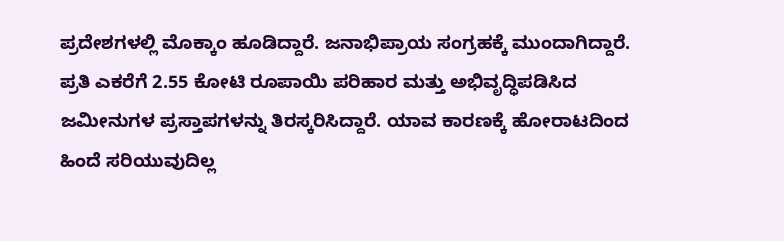ಪ್ರದೇಶಗಳಲ್ಲಿ ಮೊಕ್ಕಾಂ ಹೂಡಿದ್ದಾರೆ. ಜನಾಭಿಪ್ರಾಯ ಸಂಗ್ರಹಕ್ಕೆ ಮುಂದಾಗಿದ್ದಾರೆ. ಪ್ರತಿ ಎಕರೆಗೆ 2.55 ಕೋಟಿ ರೂಪಾಯಿ ಪರಿಹಾರ ಮತ್ತು ಅಭಿವೃದ್ಧಿಪಡಿಸಿದ ಜಮೀನುಗಳ ಪ್ರಸ್ತಾಪಗಳನ್ನು ತಿರಸ್ಕರಿಸಿದ್ದಾರೆ. ಯಾವ ಕಾರಣಕ್ಕೆ ಹೋರಾಟದಿಂದ ಹಿಂದೆ ಸರಿಯುವುದಿಲ್ಲ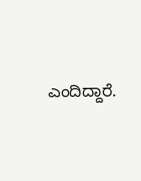ಎಂದಿದ್ದಾರೆ.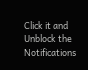Click it and Unblock the Notifications